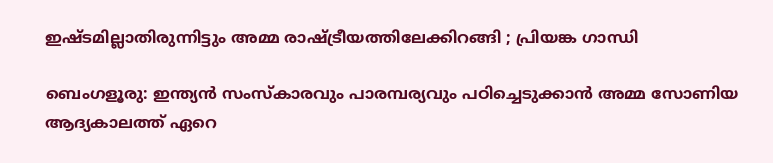ഇഷ്ടമില്ലാതിരുന്നിട്ടും അമ്മ രാഷ്ട്രീയത്തിലേക്കിറങ്ങി ; പ്രിയങ്ക ഗാന്ധി

ബെംഗളൂരു: ഇന്ത്യന്‍ സംസ്‌കാരവും പാരമ്പര്യവും പഠിച്ചെടുക്കാന്‍ അമ്മ സോണിയ ആദ്യകാലത്ത്‌ ഏറെ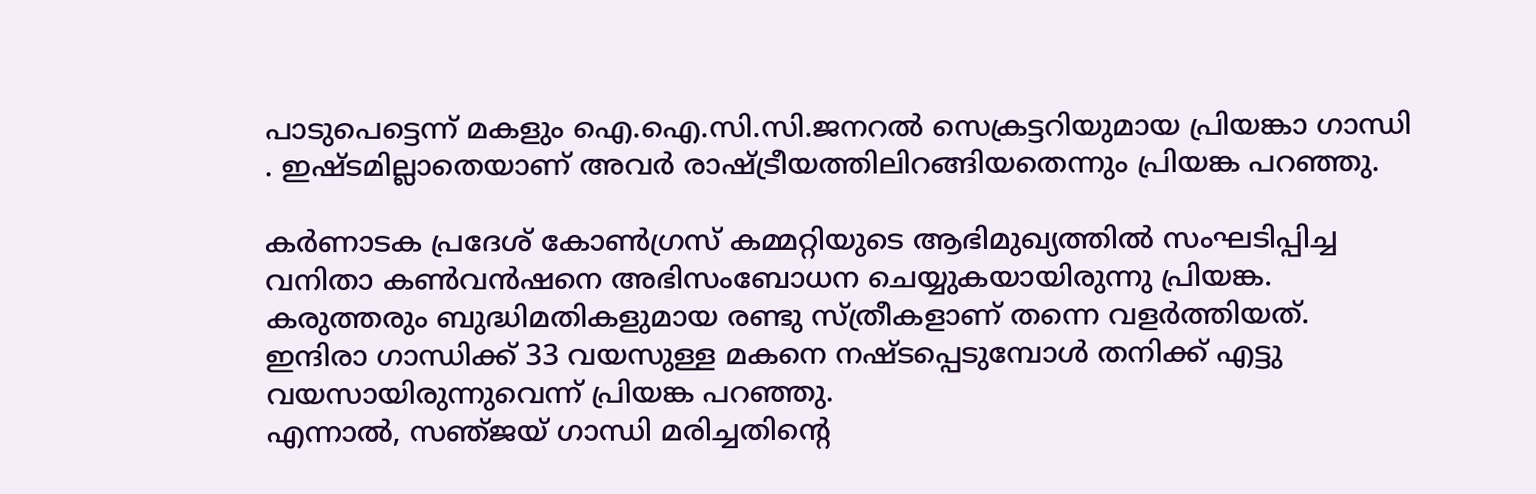പാടുപെട്ടെന്ന്‌ മകളും ഐ.ഐ.സി.സി.ജനറല്‍ സെക്രട്ടറിയുമായ പ്രിയങ്കാ ഗാന്ധി . ഇഷ്‌ടമില്ലാതെയാണ്‌ അവര്‍ രാഷ്‌ട്രീയത്തിലിറങ്ങിയതെന്നും പ്രിയങ്ക പറഞ്ഞു.

കര്‍ണാടക പ്രദേശ്‌ കോണ്‍ഗ്രസ്‌ കമ്മറ്റിയുടെ ആഭിമുഖ്യത്തില്‍ സംഘടിപ്പിച്ച വനിതാ കണ്‍വന്‍ഷനെ അഭിസംബോധന ചെയ്യുകയായിരുന്നു പ്രിയങ്ക. കരുത്തരും ബുദ്ധിമതികളുമായ രണ്ടു സ്‌ത്രീകളാണ്‌ തന്നെ വളര്‍ത്തിയത്‌. ഇന്ദിരാ ഗാന്ധിക്ക്‌ 33 വയസുള്ള മകനെ നഷ്‌ടപ്പെടുമ്പോള്‍ തനിക്ക്‌ എട്ടു വയസായിരുന്നുവെന്ന്‌ പ്രിയങ്ക പറഞ്ഞു.
എന്നാല്‍, സഞ്‌ജയ്‌ ഗാന്ധി മരിച്ചതിന്റെ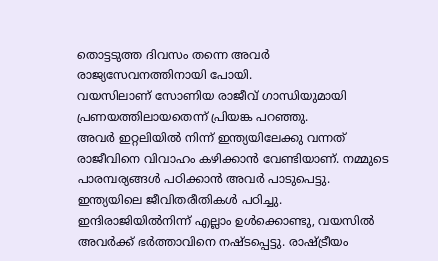തൊട്ടടുത്ത ദിവസം തന്നെ അവര്‍ രാജ്യസേവനത്തിനായി പോയി.
വയസിലാണ്‌ സോണിയ രാജീവ്‌ ഗാന്ധിയുമായി പ്രണയത്തിലായതെന്ന്‌ പ്രിയങ്ക പറഞ്ഞു.
അവര്‍ ഇറ്റലിയില്‍ നിന്ന്‌ ഇന്ത്യയിലേക്കു വന്നത്‌ രാജീവിനെ വിവാഹം കഴിക്കാന്‍ വേണ്ടിയാണ്‌. നമ്മുടെ പാരമ്പര്യങ്ങള്‍ പഠിക്കാന്‍ അവര്‍ പാടുപെട്ടു. ഇന്ത്യയിലെ ജീവിതരീതികള്‍ പഠിച്ചു.
ഇന്ദിരാജിയില്‍നിന്ന്‌ എല്ലാം ഉള്‍ക്കൊണ്ടു, വയസില്‍ അവര്‍ക്ക്‌ ഭര്‍ത്താവിനെ നഷ്‌ടപ്പെട്ടു. രാഷ്‌ട്രീയം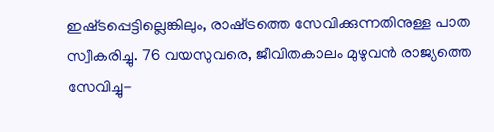ഇഷ്‌ടപ്പെട്ടില്ലെങ്കിലും, രാഷ്‌ട്രത്തെ സേവിക്കുന്നതിനുള്ള പാത സ്വീകരിച്ചു. 76 വയസുവരെ, ജീവിതകാലം മുഴുവന്‍ രാജ്യത്തെ സേവിച്ചു-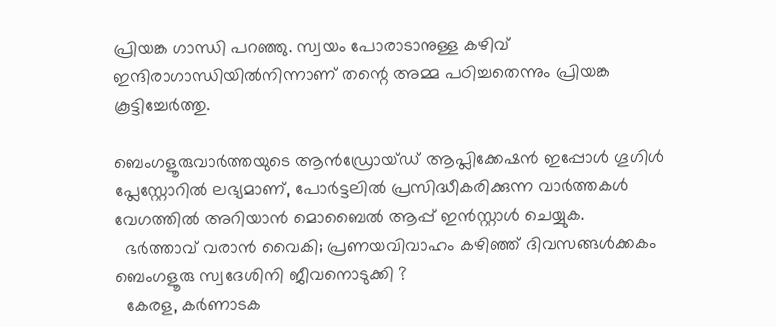പ്രിയങ്ക ഗാന്ധി പറഞ്ഞു. സ്വയം പോരാടാനുള്ള കഴിവ്‌ ഇന്ദിരാഗാന്ധിയില്‍നിന്നാണ്‌ തന്റെ അമ്മ പഠിച്ചതെന്നും പ്രിയങ്ക കൂട്ടിച്ചേര്‍ത്തു.

ബെംഗളൂരുവാർത്തയുടെ ആൻഡ്രോയ്ഡ് ആപ്ലിക്കേഷൻ ഇപ്പോൾ ഗൂഗിൾ പ്ലേസ്റ്റോറിൽ ലഭ്യമാണ്, പോർട്ടലിൽ പ്രസിദ്ധീകരിക്കുന്ന വാർത്തകൾ വേഗത്തിൽ അറിയാൻ മൊബൈൽ ആപ്പ് ഇൻസ്റ്റാൾ ചെയ്യുക.
  ഭർത്താവ് വരാൻ വൈകി; പ്രണയവിവാഹം കഴിഞ്ഞ് ദിവസങ്ങൾക്കകം ബെംഗളൂരു സ്വദേശിനി ജീവനൊടുക്കി ?
  കേരള, കർണാടക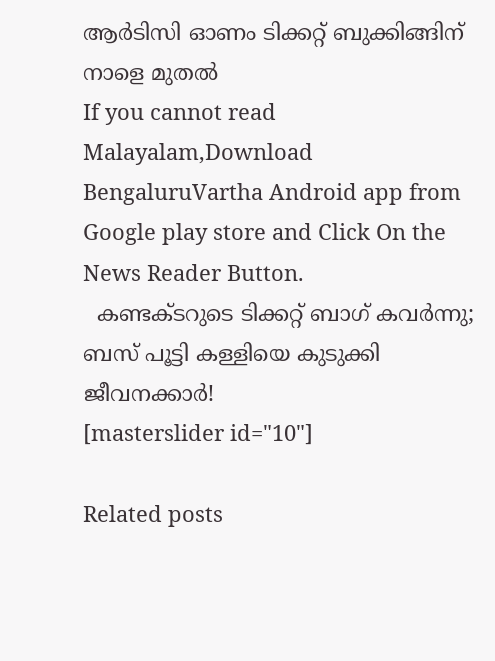ആർടിസി ഓണം ടിക്കറ്റ് ബുക്കിങ്ങിന് നാളെ മുതൽ
If you cannot read Malayalam,Download BengaluruVartha Android app from Google play store and Click On the News Reader Button.
  കണ്ടക്ടറുടെ ടിക്കറ്റ് ബാഗ് കവർന്നു; ബസ് പൂട്ടി കള്ളിയെ കുടുക്കി ജീവനക്കാർ!
[masterslider id="10"]

Related posts